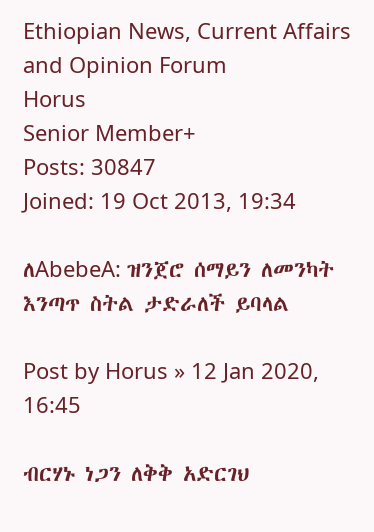Ethiopian News, Current Affairs and Opinion Forum
Horus
Senior Member+
Posts: 30847
Joined: 19 Oct 2013, 19:34

ለAbebeA: ዝንጀሮ ሰማይን ለመንካት እንጣጥ ስትል ታድራለች ይባላል

Post by Horus » 12 Jan 2020, 16:45

ብርሃኑ ነጋን ለቅቅ አድርገህ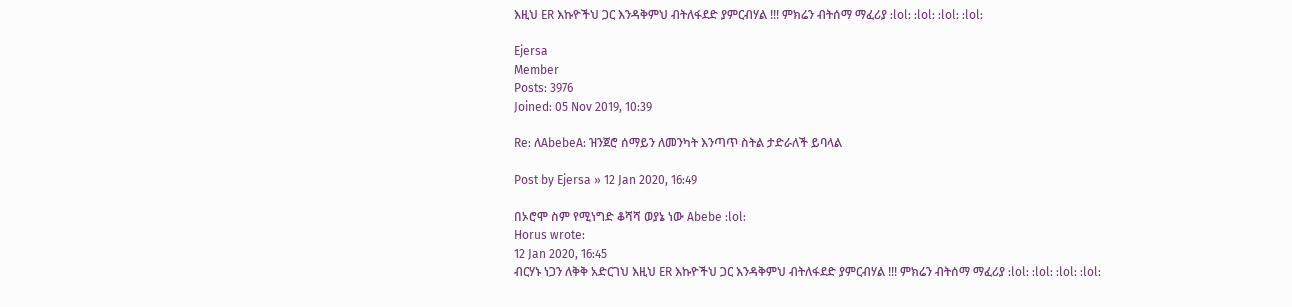እዚህ ER እኩዮችህ ጋር እንዳቅምህ ብትለፋደድ ያምርብሃል !!! ምክሬን ብትሰማ ማፈሪያ :lol: :lol: :lol: :lol:

Ejersa
Member
Posts: 3976
Joined: 05 Nov 2019, 10:39

Re: ለAbebeA: ዝንጀሮ ሰማይን ለመንካት እንጣጥ ስትል ታድራለች ይባላል

Post by Ejersa » 12 Jan 2020, 16:49

በኦሮሞ ስም የሚነግድ ቆሻሻ ወያኔ ነው Abebe :lol:
Horus wrote:
12 Jan 2020, 16:45
ብርሃኑ ነጋን ለቅቅ አድርገህ እዚህ ER እኩዮችህ ጋር እንዳቅምህ ብትለፋደድ ያምርብሃል !!! ምክሬን ብትሰማ ማፈሪያ :lol: :lol: :lol: :lol: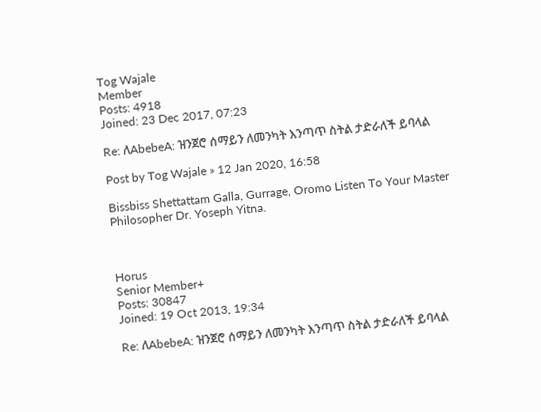Tog Wajale
Member
Posts: 4918
Joined: 23 Dec 2017, 07:23

Re: ለAbebeA: ዝንጀሮ ሰማይን ለመንካት እንጣጥ ስትል ታድራለች ይባላል

Post by Tog Wajale » 12 Jan 2020, 16:58

Bissbiss Shettattam Galla, Gurrage, Oromo Listen To Your Master Philosopher Dr. Yoseph Yitna.



Horus
Senior Member+
Posts: 30847
Joined: 19 Oct 2013, 19:34

Re: ለAbebeA: ዝንጀሮ ሰማይን ለመንካት እንጣጥ ስትል ታድራለች ይባላል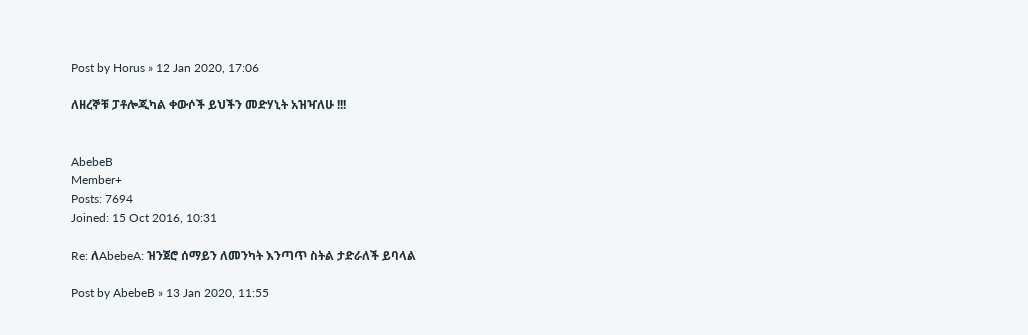Post by Horus » 12 Jan 2020, 17:06

ለዘረኞቹ ፓቶሎጂካል ቀውሶች ይህችን መድሃኒት አዝዣለሁ !!!


AbebeB
Member+
Posts: 7694
Joined: 15 Oct 2016, 10:31

Re: ለAbebeA: ዝንጀሮ ሰማይን ለመንካት እንጣጥ ስትል ታድራለች ይባላል

Post by AbebeB » 13 Jan 2020, 11:55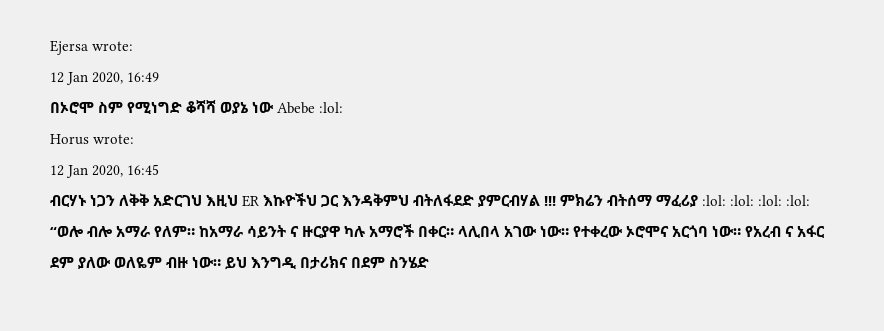Ejersa wrote:
12 Jan 2020, 16:49
በኦሮሞ ስም የሚነግድ ቆሻሻ ወያኔ ነው Abebe :lol:
Horus wrote:
12 Jan 2020, 16:45
ብርሃኑ ነጋን ለቅቅ አድርገህ እዚህ ER እኩዮችህ ጋር እንዳቅምህ ብትለፋደድ ያምርብሃል !!! ምክሬን ብትሰማ ማፈሪያ :lol: :lol: :lol: :lol:
“ወሎ ብሎ አማራ የለም። ከአማራ ሳይንት ና ዙርያዋ ካሉ አማሮች በቀር። ላሊበላ አገው ነው። የተቀረው ኦሮሞና አርጎባ ነው። የአረብ ና አፋር ደም ያለው ወለዬም ብዙ ነው። ይህ እንግዲ በታሪክና በደም ስንሄድ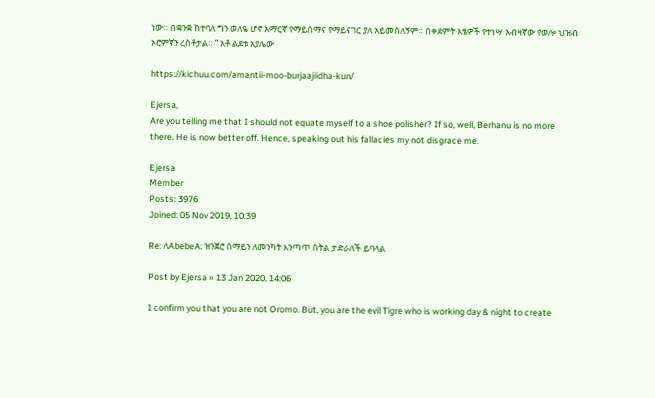ነው። በቋንቋ ከተባለ ግን ወለዬ ሆኖ አማርኛ የማይሰማና የማይናገር ያለ አይመስለኝም። በቀደምት አፄዎች የተነሣ አብዛኛው የወሎ ህዝብ ኦሮምኛን ረስቶታል። ” አቶ ልደቱ አያሌው

https://kichuu.com/amantii-moo-burjaajiidha-kun/

Ejersa,
Are you telling me that I should not equate myself to a shoe polisher? If so, well, Berhanu is no more there. He is now better off. Hence, speaking out his fallacies my not disgrace me.

Ejersa
Member
Posts: 3976
Joined: 05 Nov 2019, 10:39

Re: ለAbebeA: ዝንጀሮ ሰማይን ለመንካት እንጣጥ ስትል ታድራለች ይባላል

Post by Ejersa » 13 Jan 2020, 14:06

I confirm you that you are not Oromo. But, you are the evil Tigre who is working day & night to create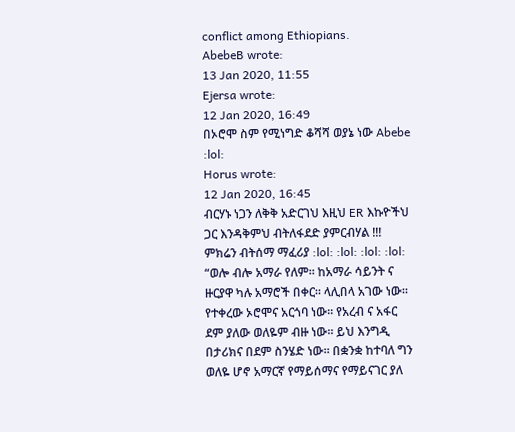conflict among Ethiopians.
AbebeB wrote:
13 Jan 2020, 11:55
Ejersa wrote:
12 Jan 2020, 16:49
በኦሮሞ ስም የሚነግድ ቆሻሻ ወያኔ ነው Abebe :lol:
Horus wrote:
12 Jan 2020, 16:45
ብርሃኑ ነጋን ለቅቅ አድርገህ እዚህ ER እኩዮችህ ጋር እንዳቅምህ ብትለፋደድ ያምርብሃል !!! ምክሬን ብትሰማ ማፈሪያ :lol: :lol: :lol: :lol:
“ወሎ ብሎ አማራ የለም። ከአማራ ሳይንት ና ዙርያዋ ካሉ አማሮች በቀር። ላሊበላ አገው ነው። የተቀረው ኦሮሞና አርጎባ ነው። የአረብ ና አፋር ደም ያለው ወለዬም ብዙ ነው። ይህ እንግዲ በታሪክና በደም ስንሄድ ነው። በቋንቋ ከተባለ ግን ወለዬ ሆኖ አማርኛ የማይሰማና የማይናገር ያለ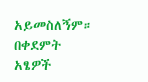አይመስለኝም። በቀደምት አፄዎች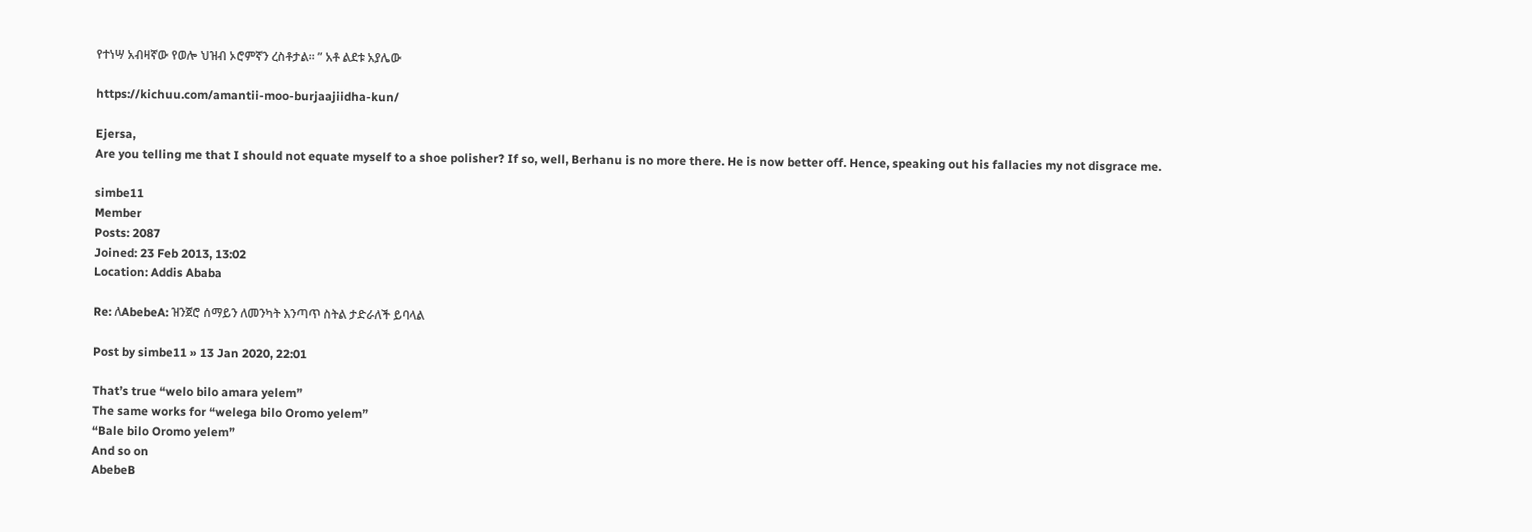የተነሣ አብዛኛው የወሎ ህዝብ ኦሮምኛን ረስቶታል። ” አቶ ልደቱ አያሌው

https://kichuu.com/amantii-moo-burjaajiidha-kun/

Ejersa,
Are you telling me that I should not equate myself to a shoe polisher? If so, well, Berhanu is no more there. He is now better off. Hence, speaking out his fallacies my not disgrace me.

simbe11
Member
Posts: 2087
Joined: 23 Feb 2013, 13:02
Location: Addis Ababa

Re: ለAbebeA: ዝንጀሮ ሰማይን ለመንካት እንጣጥ ስትል ታድራለች ይባላል

Post by simbe11 » 13 Jan 2020, 22:01

That’s true “welo bilo amara yelem”
The same works for “welega bilo Oromo yelem”
“Bale bilo Oromo yelem”
And so on
AbebeB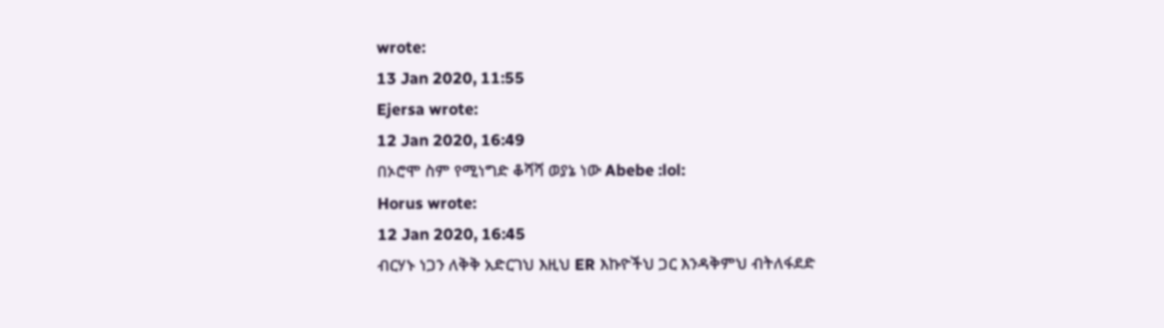wrote:
13 Jan 2020, 11:55
Ejersa wrote:
12 Jan 2020, 16:49
በኦሮሞ ስም የሚነግድ ቆሻሻ ወያኔ ነው Abebe :lol:
Horus wrote:
12 Jan 2020, 16:45
ብርሃኑ ነጋን ለቅቅ አድርገህ እዚህ ER እኩዮችህ ጋር እንዳቅምህ ብትለፋደድ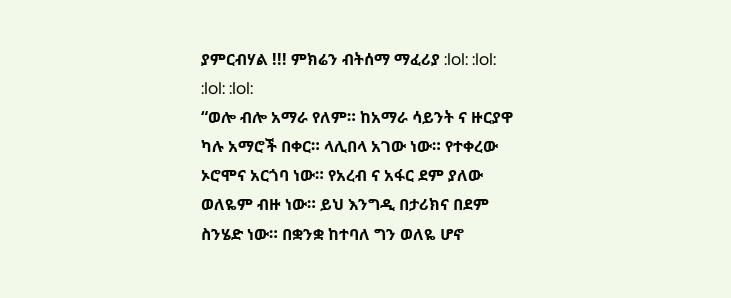ያምርብሃል !!! ምክሬን ብትሰማ ማፈሪያ :lol: :lol: :lol: :lol:
“ወሎ ብሎ አማራ የለም። ከአማራ ሳይንት ና ዙርያዋ ካሉ አማሮች በቀር። ላሊበላ አገው ነው። የተቀረው ኦሮሞና አርጎባ ነው። የአረብ ና አፋር ደም ያለው ወለዬም ብዙ ነው። ይህ እንግዲ በታሪክና በደም ስንሄድ ነው። በቋንቋ ከተባለ ግን ወለዬ ሆኖ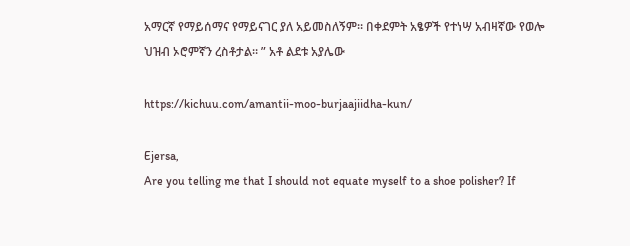አማርኛ የማይሰማና የማይናገር ያለ አይመስለኝም። በቀደምት አፄዎች የተነሣ አብዛኛው የወሎ ህዝብ ኦሮምኛን ረስቶታል። ” አቶ ልደቱ አያሌው

https://kichuu.com/amantii-moo-burjaajiidha-kun/

Ejersa,
Are you telling me that I should not equate myself to a shoe polisher? If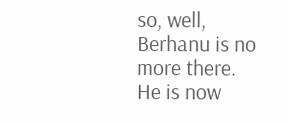so, well, Berhanu is no more there. He is now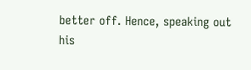better off. Hence, speaking out his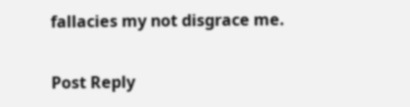fallacies my not disgrace me.

Post Reply